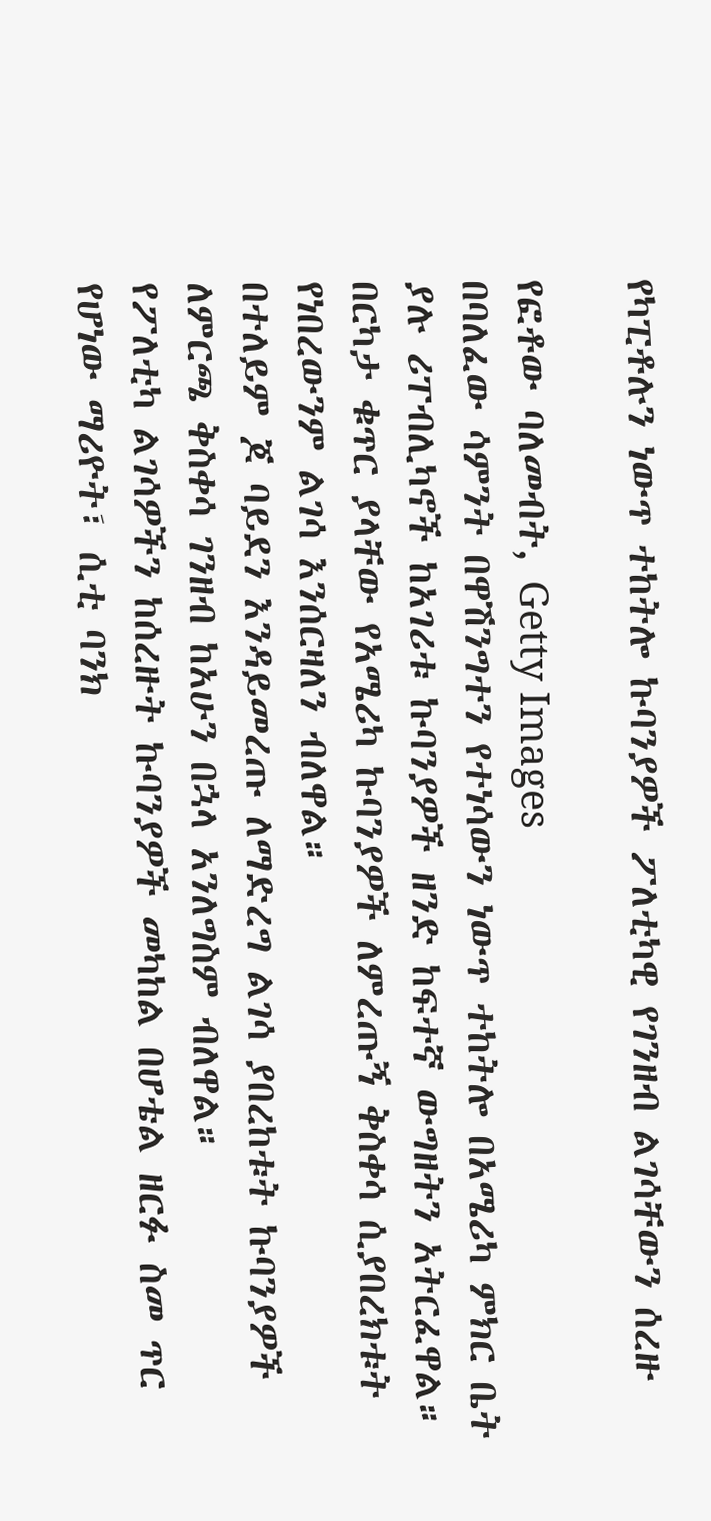የካፒቶሉን ነውጥ ተከትሎ ኩባንያዎች ፖለቲካዊ የገንዘብ ልገሳቸውን ሰረዙ

የፎቶው ባለመብት, Getty Images
በባለፈው ሳምንት በዋሽንግተን የተነሳውን ነውጥ ተከትሎ በአሜሪካ ምክር ቤት ያሉ ሪፐብሊካኖች ከአገሪቱ ኩባንያዎች ዘንድ ከፍተኛ ውግዘትን አትርፈዋል።
በርካታ ቁጥር ያላቸው የአሜሪካ ኩባንያዎች ለምረጡኝ ቅስቀሳ ሲያበረክቱት የነበረውንም ልገሳ እንሰርዛለን ብለዋል።
በተለይም ጆ ባይደን እንዳይመረጡ ለማድረግ ልገሳ ያበረከቱት ኩባንያዎች ለምርጫ ቅስቀሳ ገንዘብ ከአሁን በኋላ አንለግስም ብለዋል።
የፖለቲካ ልገሳዎችን ከሰረዙት ኩባንያዎች መካከል በሆቴል ዘርፉ ስመ ጥር የሆነው ማሪዮት፣ ሲቲ ባንክ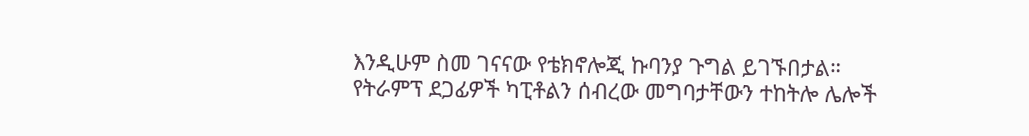እንዲሁም ስመ ገናናው የቴክኖሎጂ ኩባንያ ጉግል ይገኙበታል።
የትራምፕ ደጋፊዎች ካፒቶልን ሰብረው መግባታቸውን ተከትሎ ሌሎች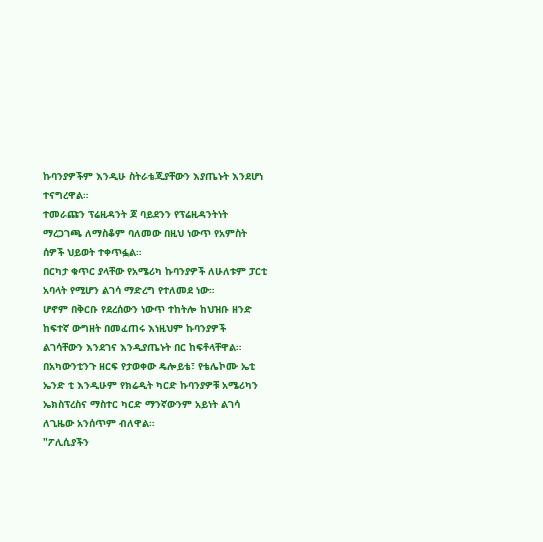ኩባንያዎችም እንዲሁ ስትራቴጂያቸውን እያጤኑት እንደሆነ ተናግረዋል።
ተመራጩን ፕሬዚዳንት ጆ ባይደንን የፕሬዚዳንትነት ማረጋገጫ ለማስቆም ባለመው በዚህ ነውጥ የአምስት ሰዎች ህይወት ተቀጥፏል።
በርካታ ቁጥር ያላቸው የአሜሪካ ኩባንያዎች ለሁለቱም ፓርቲ አባላት የሚሆን ልገሳ ማድረግ የተለመደ ነው።
ሆኖም በቅርቡ የደረሰውን ነውጥ ተከትሎ ከህዝቡ ዘንድ ከፍተኛ ውግዘት በመፈጠሩ እነዚህም ኩባንያዎች ልገሳቸውን እንደገና እንዲያጤኑት በር ከፍቶላቸዋል።
በአካውንቲንጉ ዘርፍ የታወቀው ዴሎይቴ፣ የቴሌኮሙ ኤቲ ኤንድ ቲ እንዲሁም የክሬዲት ካርድ ኩባንያዎቹ አሜሪካን ኤክስፕረስና ማስተር ካርድ ማንኛውንም አይነት ልገሳ ለጊዜው አንሰጥም ብለዋል።
"ፖሊሲያችን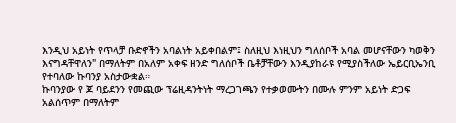እንዲህ አይነት የጥላቻ ቡድኖችን አባልነት አይቀበልም፤ ስለዚህ እነዚህን ግለሰቦች አባል መሆናቸውን ካወቅን እናግዳቸዋለን" በማለትም በአለም አቀፍ ዘንድ ግለሰቦች ቤቶቻቸውን እንዲያከራዩ የሚያስችለው ኤይርቢኤንቢ የተባለው ኩባንያ አስታውቋል።
ኩባንያው የ ጆ ባይደንን የመጪው ፕሬዚዳንትነት ማረጋገጫን የተቃወሙትን በሙሉ ምንም አይነት ድጋፍ አልሰጥም በማለትም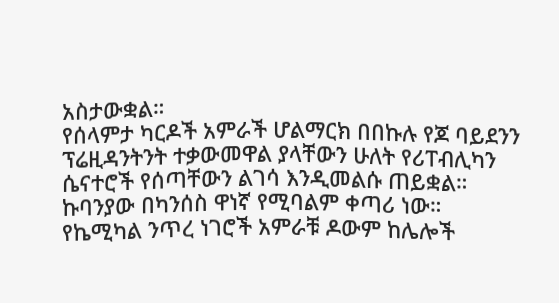አስታውቋል።
የሰላምታ ካርዶች አምራች ሆልማርክ በበኩሉ የጆ ባይደንን ፕሬዚዳንትንት ተቃውመዋል ያላቸውን ሁለት የሪፐብሊካን ሴናተሮች የሰጣቸውን ልገሳ እንዲመልሱ ጠይቋል። ኩባንያው በካንሰስ ዋነኛ የሚባልም ቀጣሪ ነው።
የኬሚካል ንጥረ ነገሮች አምራቹ ዶውም ከሌሎች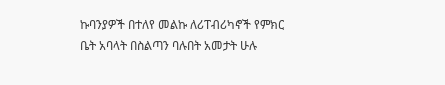ኩባንያዎች በተለየ መልኩ ለሪፐብሪካኖች የምክር ቤት አባላት በስልጣን ባሉበት አመታት ሁሉ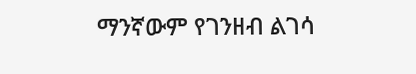ማንኛውም የገንዘብ ልገሳ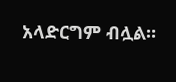አላድርግም ብሏል።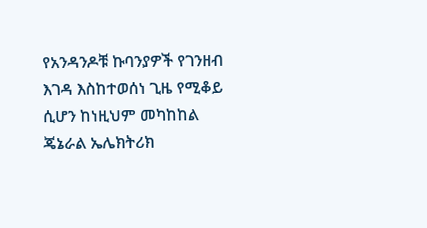የአንዳንዶቹ ኩባንያዎች የገንዘብ እገዳ እስከተወሰነ ጊዜ የሚቆይ ሲሆን ከነዚህም መካከከል ጄኔራል ኤሌክትሪክ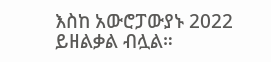እስከ አውሮፓውያኑ 2022 ይዘልቃል ብሏል።